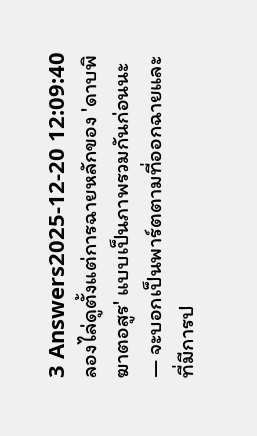3 Answers2025-12-20 12:09:40
ลองไล่ดูตั้งแต่การฉายหลักของ 'ดาบพิฆาตอสูร' แบบเป็นภาพรวมกันก่อนนะ — จะบอกเป็นพาร์ตตามที่ออกฉายและที่มีการป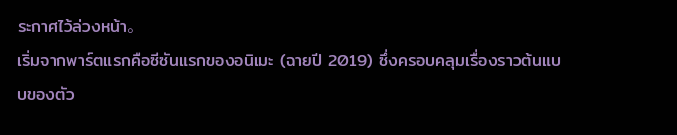ระกาศไว้ล่วงหน้า。
เริ่มจากพาร์ตแรกคือซีซันแรกของอนิเมะ (ฉายปี 2019) ซึ่งครอบคลุมเรื่องราวต้นแบบของตัว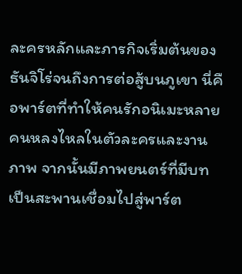ละครหลักและภารกิจเริ่มต้นของธันจิโร่จนถึงการต่อสู้บนภูเขา นี่คือพาร์ตที่ทำให้คนรักอนิเมะหลายคนหลงไหลในตัวละครและงานภาพ จากนั้นมีภาพยนตร์ที่มีบทเป็นสะพานเชื่อมไปสู่พาร์ต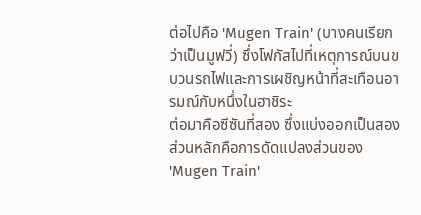ต่อไปคือ 'Mugen Train' (บางคนเรียกว่าเป็นมูฟวี่) ซึ่งโฟกัสไปที่เหตุการณ์บนขบวนรถไฟและการเผชิญหน้าที่สะเทือนอารมณ์กับหนึ่งในฮาชิระ
ต่อมาคือซีซันที่สอง ซึ่งแบ่งออกเป็นสองส่วนหลักคือการดัดแปลงส่วนของ 'Mugen Train'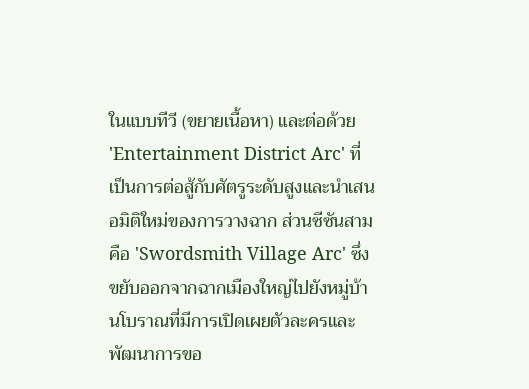ในแบบทีวี (ขยายเนื้อหา) และต่อด้วย 'Entertainment District Arc' ที่เป็นการต่อสู้กับศัตรูระดับสูงและนำเสนอมิติใหม่ของการวางฉาก ส่วนซีซันสามคือ 'Swordsmith Village Arc' ซึ่งขยับออกจากฉากเมืองใหญ่ไปยังหมู่บ้านโบราณที่มีการเปิดเผยตัวละครและพัฒนาการขอ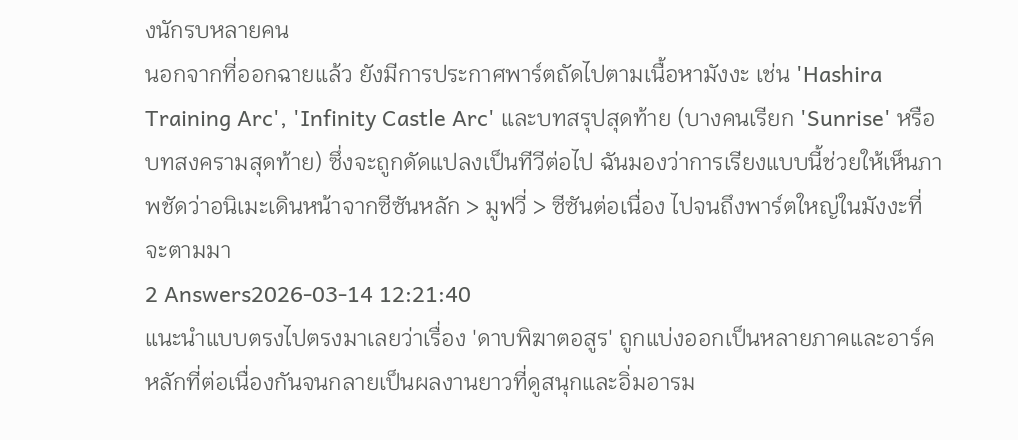งนักรบหลายคน
นอกจากที่ออกฉายแล้ว ยังมีการประกาศพาร์ตถัดไปตามเนื้อหามังงะ เช่น 'Hashira Training Arc', 'Infinity Castle Arc' และบทสรุปสุดท้าย (บางคนเรียก 'Sunrise' หรือบทสงครามสุดท้าย) ซึ่งจะถูกดัดแปลงเป็นทีวีต่อไป ฉันมองว่าการเรียงแบบนี้ช่วยให้เห็นภาพชัดว่าอนิเมะเดินหน้าจากซีซันหลัก > มูฟวี่ > ซีซันต่อเนื่อง ไปจนถึงพาร์ตใหญ่ในมังงะที่จะตามมา
2 Answers2026-03-14 12:21:40
แนะนำแบบตรงไปตรงมาเลยว่าเรื่อง 'ดาบพิฆาตอสูร' ถูกแบ่งออกเป็นหลายภาคและอาร์คหลักที่ต่อเนื่องกันจนกลายเป็นผลงานยาวที่ดูสนุกและอิ่มอารม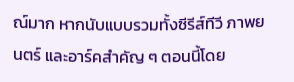ณ์มาก หากนับแบบรวมทั้งซีรีส์ทีวี ภาพยนตร์ และอาร์คสำคัญ ๆ ตอนนี้โดย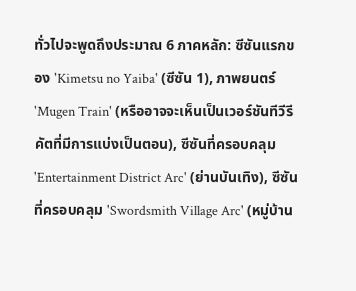ทั่วไปจะพูดถึงประมาณ 6 ภาคหลัก: ซีซันแรกของ 'Kimetsu no Yaiba' (ซีซัน 1), ภาพยนตร์ 'Mugen Train' (หรืออาจจะเห็นเป็นเวอร์ชันทีวีรีคัตที่มีการแบ่งเป็นตอน), ซีซันที่ครอบคลุม 'Entertainment District Arc' (ย่านบันเทิง), ซีซันที่ครอบคลุม 'Swordsmith Village Arc' (หมู่บ้าน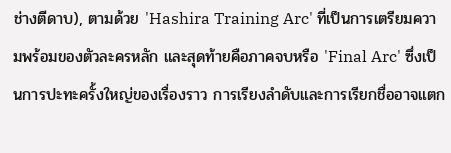ช่างตีดาบ), ตามด้วย 'Hashira Training Arc' ที่เป็นการเตรียมความพร้อมของตัวละครหลัก และสุดท้ายคือภาคจบหรือ 'Final Arc' ซึ่งเป็นการปะทะครั้งใหญ่ของเรื่องราว การเรียงลำดับและการเรียกชื่ออาจแตก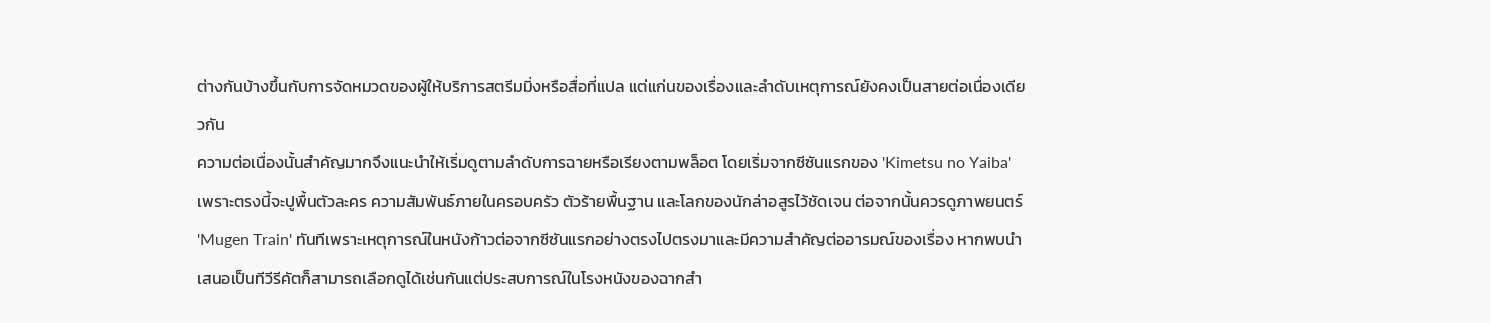ต่างกันบ้างขึ้นกับการจัดหมวดของผู้ให้บริการสตรีมมิ่งหรือสื่อที่แปล แต่แก่นของเรื่องและลำดับเหตุการณ์ยังคงเป็นสายต่อเนื่องเดียวกัน
ความต่อเนื่องนั้นสำคัญมากจึงแนะนำให้เริ่มดูตามลำดับการฉายหรือเรียงตามพล็อต โดยเริ่มจากซีซันแรกของ 'Kimetsu no Yaiba' เพราะตรงนี้จะปูพื้นตัวละคร ความสัมพันธ์ภายในครอบครัว ตัวร้ายพื้นฐาน และโลกของนักล่าอสูรไว้ชัดเจน ต่อจากนั้นควรดูภาพยนตร์ 'Mugen Train' ทันทีเพราะเหตุการณ์ในหนังก้าวต่อจากซีซันแรกอย่างตรงไปตรงมาและมีความสำคัญต่ออารมณ์ของเรื่อง หากพบนำเสนอเป็นทีวีรีคัตก็สามารถเลือกดูได้เช่นกันแต่ประสบการณ์ในโรงหนังของฉากสำ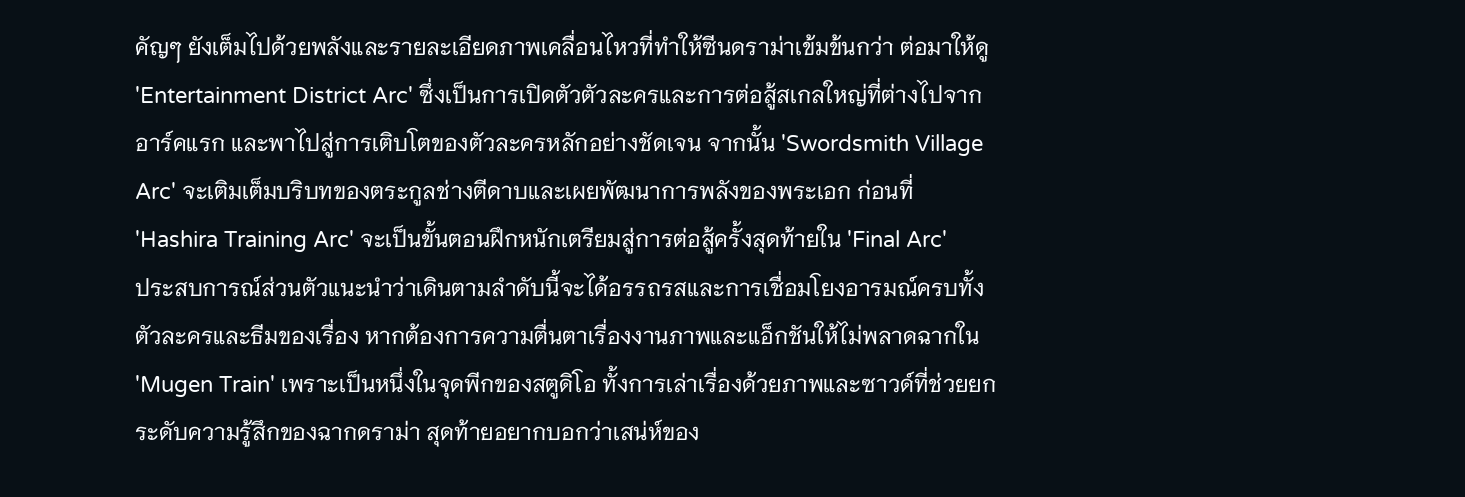คัญๆ ยังเต็มไปด้วยพลังและรายละเอียดภาพเคลื่อนไหวที่ทำให้ซีนดราม่าเข้มข้นกว่า ต่อมาให้ดู 'Entertainment District Arc' ซึ่งเป็นการเปิดตัวตัวละครและการต่อสู้สเกลใหญ่ที่ต่างไปจากอาร์คแรก และพาไปสู่การเติบโตของตัวละครหลักอย่างชัดเจน จากนั้น 'Swordsmith Village Arc' จะเติมเต็มบริบทของตระกูลช่างตีดาบและเผยพัฒนาการพลังของพระเอก ก่อนที่ 'Hashira Training Arc' จะเป็นขั้นตอนฝึกหนักเตรียมสู่การต่อสู้ครั้งสุดท้ายใน 'Final Arc'
ประสบการณ์ส่วนตัวแนะนำว่าเดินตามลำดับนี้จะได้อรรถรสและการเชื่อมโยงอารมณ์ครบทั้งตัวละครและธีมของเรื่อง หากต้องการความตื่นตาเรื่องงานภาพและแอ็กชันให้ไม่พลาดฉากใน 'Mugen Train' เพราะเป็นหนึ่งในจุดพีกของสตูดิโอ ทั้งการเล่าเรื่องด้วยภาพและซาวด์ที่ช่วยยกระดับความรู้สึกของฉากดราม่า สุดท้ายอยากบอกว่าเสน่ห์ของ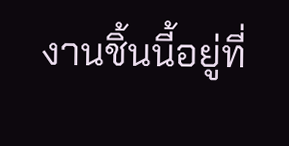งานชิ้นนี้อยู่ที่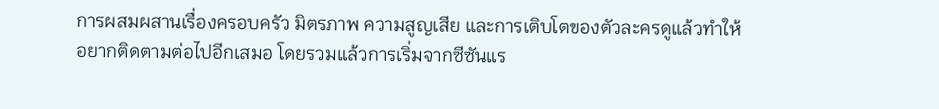การผสมผสานเรื่องครอบครัว มิตรภาพ ความสูญเสีย และการเติบโตของตัวละครดูแล้วทำให้อยากติดตามต่อไปอีกเสมอ โดยรวมแล้วการเริ่มจากซีซันแร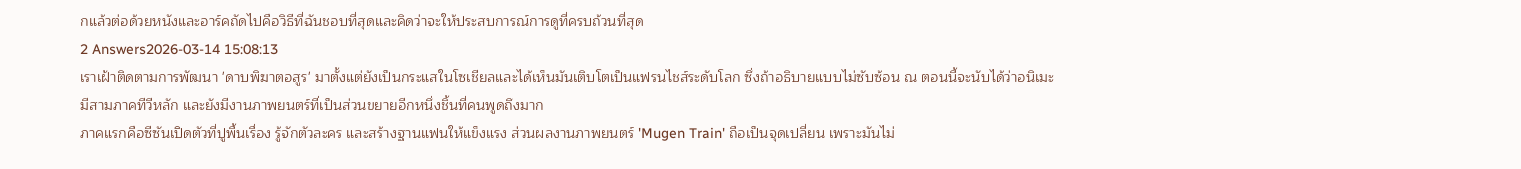กแล้วต่อด้วยหนังและอาร์คถัดไปคือวิธีที่ฉันชอบที่สุดและคิดว่าจะให้ประสบการณ์การดูที่ครบถ้วนที่สุด
2 Answers2026-03-14 15:08:13
เราเฝ้าติดตามการพัฒนา 'ดาบพิฆาตอสูร' มาตั้งแต่ยังเป็นกระแสในโซเชียลและได้เห็นมันเติบโตเป็นแฟรนไชส์ระดับโลก ซึ่งถ้าอธิบายแบบไม่ซับซ้อน ณ ตอนนี้จะนับได้ว่าอนิเมะมีสามภาคทีวีหลัก และยังมีงานภาพยนตร์ที่เป็นส่วนขยายอีกหนึ่งชิ้นที่คนพูดถึงมาก
ภาคแรกคือซีซันเปิดตัวที่ปูพื้นเรื่อง รู้จักตัวละคร และสร้างฐานแฟนให้แข็งแรง ส่วนผลงานภาพยนตร์ 'Mugen Train' ถือเป็นจุดเปลี่ยน เพราะมันไม่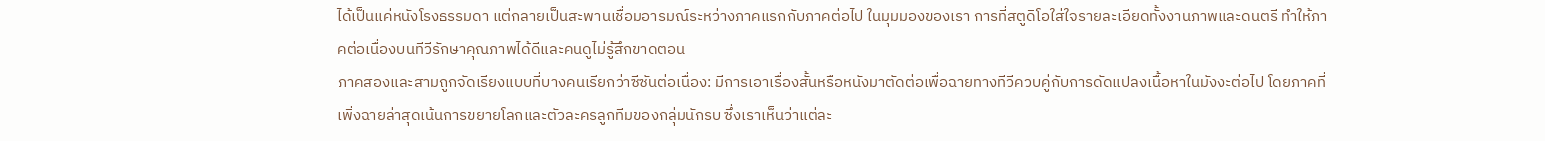ได้เป็นแค่หนังโรงธรรมดา แต่กลายเป็นสะพานเชื่อมอารมณ์ระหว่างภาคแรกกับภาคต่อไป ในมุมมองของเรา การที่สตูดิโอใส่ใจรายละเอียดทั้งงานภาพและดนตรี ทำให้ภาคต่อเนื่องบนทีวีรักษาคุณภาพได้ดีและคนดูไม่รู้สึกขาดตอน
ภาคสองและสามถูกจัดเรียงแบบที่บางคนเรียกว่าซีซันต่อเนื่อง: มีการเอาเรื่องสั้นหรือหนังมาตัดต่อเพื่อฉายทางทีวีควบคู่กับการดัดแปลงเนื้อหาในมังงะต่อไป โดยภาคที่เพิ่งฉายล่าสุดเน้นการขยายโลกและตัวละครลูกทีมของกลุ่มนักรบ ซึ่งเราเห็นว่าแต่ละ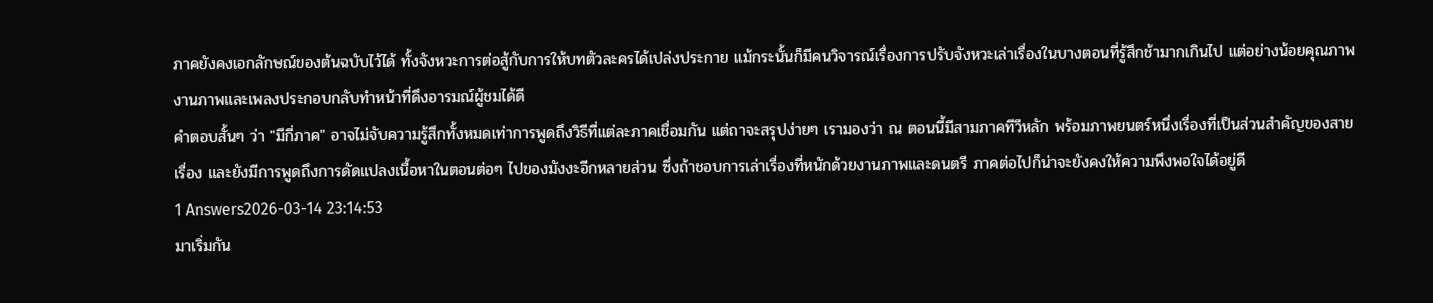ภาคยังคงเอกลักษณ์ของต้นฉบับไว้ได้ ทั้งจังหวะการต่อสู้กับการให้บทตัวละครได้เปล่งประกาย แม้กระนั้นก็มีคนวิจารณ์เรื่องการปรับจังหวะเล่าเรื่องในบางตอนที่รู้สึกช้ามากเกินไป แต่อย่างน้อยคุณภาพงานภาพและเพลงประกอบกลับทำหน้าที่ดึงอารมณ์ผู้ชมได้ดี
คำตอบสั้นๆ ว่า "มีกี่ภาค" อาจไม่จับความรู้สึกทั้งหมดเท่าการพูดถึงวิธีที่แต่ละภาคเชื่อมกัน แต่ถาจะสรุปง่ายๆ เรามองว่า ณ ตอนนี้มีสามภาคทีวีหลัก พร้อมภาพยนตร์หนึ่งเรื่องที่เป็นส่วนสำคัญของสายเรื่อง และยังมีการพูดถึงการดัดแปลงเนื้อหาในตอนต่อๆ ไปของมังงะอีกหลายส่วน ซึ่งถ้าชอบการเล่าเรื่องที่หนักด้วยงานภาพและดนตรี ภาคต่อไปก็น่าจะยังคงให้ความพึงพอใจได้อยู่ดี
1 Answers2026-03-14 23:14:53
มาเริ่มกัน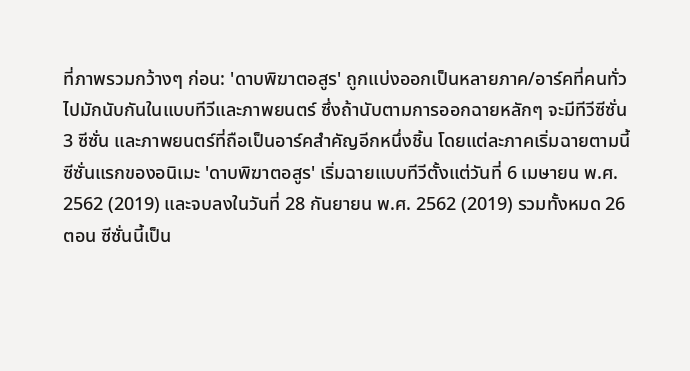ที่ภาพรวมกว้างๆ ก่อน: 'ดาบพิฆาตอสูร' ถูกแบ่งออกเป็นหลายภาค/อาร์คที่คนทั่วไปมักนับกันในแบบทีวีและภาพยนตร์ ซึ่งถ้านับตามการออกฉายหลักๆ จะมีทีวีซีซั่น 3 ซีซั่น และภาพยนตร์ที่ถือเป็นอาร์คสำคัญอีกหนึ่งชิ้น โดยแต่ละภาคเริ่มฉายตามนี้
ซีซั่นแรกของอนิเมะ 'ดาบพิฆาตอสูร' เริ่มฉายแบบทีวีตั้งแต่วันที่ 6 เมษายน พ.ศ. 2562 (2019) และจบลงในวันที่ 28 กันยายน พ.ศ. 2562 (2019) รวมทั้งหมด 26 ตอน ซีซั่นนี้เป็น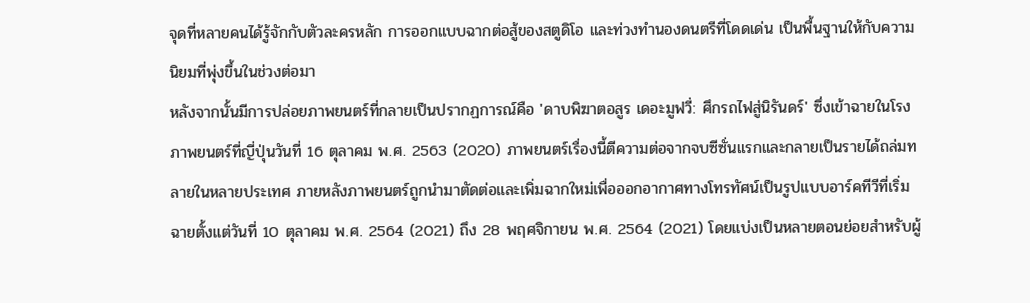จุดที่หลายคนได้รู้จักกับตัวละครหลัก การออกแบบฉากต่อสู้ของสตูดิโอ และท่วงทำนองดนตรีที่โดดเด่น เป็นพื้นฐานให้กับความนิยมที่พุ่งขึ้นในช่วงต่อมา
หลังจากนั้นมีการปล่อยภาพยนตร์ที่กลายเป็นปรากฏการณ์คือ 'ดาบพิฆาตอสูร เดอะมูฟวี่: ศึกรถไฟสู่นิรันดร์' ซึ่งเข้าฉายในโรงภาพยนตร์ที่ญี่ปุ่นวันที่ 16 ตุลาคม พ.ศ. 2563 (2020) ภาพยนตร์เรื่องนี้ตีความต่อจากจบซีซั่นแรกและกลายเป็นรายได้ถล่มทลายในหลายประเทศ ภายหลังภาพยนตร์ถูกนำมาตัดต่อและเพิ่มฉากใหม่เพื่อออกอากาศทางโทรทัศน์เป็นรูปแบบอาร์คทีวีที่เริ่มฉายตั้งแต่วันที่ 10 ตุลาคม พ.ศ. 2564 (2021) ถึง 28 พฤศจิกายน พ.ศ. 2564 (2021) โดยแบ่งเป็นหลายตอนย่อยสำหรับผู้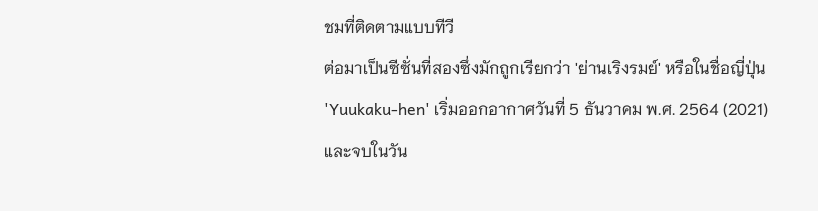ชมที่ติดตามแบบทีวี
ต่อมาเป็นซีซั่นที่สองซึ่งมักถูกเรียกว่า 'ย่านเริงรมย์' หรือในชื่อญี่ปุ่น 'Yuukaku-hen' เริ่มออกอากาศวันที่ 5 ธันวาคม พ.ศ. 2564 (2021) และจบในวัน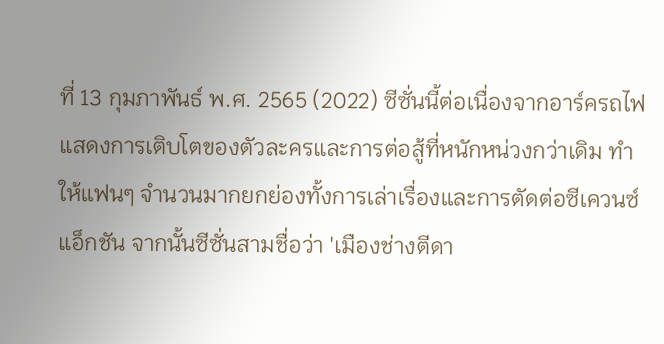ที่ 13 กุมภาพันธ์ พ.ศ. 2565 (2022) ซีซั่นนี้ต่อเนื่องจากอาร์ครถไฟ แสดงการเติบโตของตัวละครและการต่อสู้ที่หนักหน่วงกว่าเดิม ทำให้แฟนๆ จำนวนมากยกย่องทั้งการเล่าเรื่องและการตัดต่อซีเควนซ์แอ็กชัน จากนั้นซีซั่นสามชื่อว่า 'เมืองช่างตีดา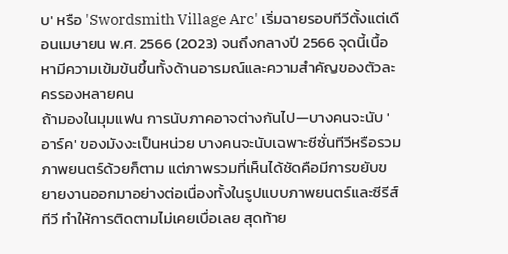บ' หรือ 'Swordsmith Village Arc' เริ่มฉายรอบทีวีตั้งแต่เดือนเมษายน พ.ศ. 2566 (2023) จนถึงกลางปี 2566 จุดนี้เนื้อหามีความเข้มข้นขึ้นทั้งด้านอารมณ์และความสำคัญของตัวละครรองหลายคน
ถ้ามองในมุมแฟน การนับภาคอาจต่างกันไป—บางคนจะนับ 'อาร์ค' ของมังงะเป็นหน่วย บางคนจะนับเฉพาะซีซั่นทีวีหรือรวมภาพยนตร์ด้วยก็ตาม แต่ภาพรวมที่เห็นได้ชัดคือมีการขยับขยายงานออกมาอย่างต่อเนื่องทั้งในรูปแบบภาพยนตร์และซีรีส์ทีวี ทำให้การติดตามไม่เคยเบื่อเลย สุดท้าย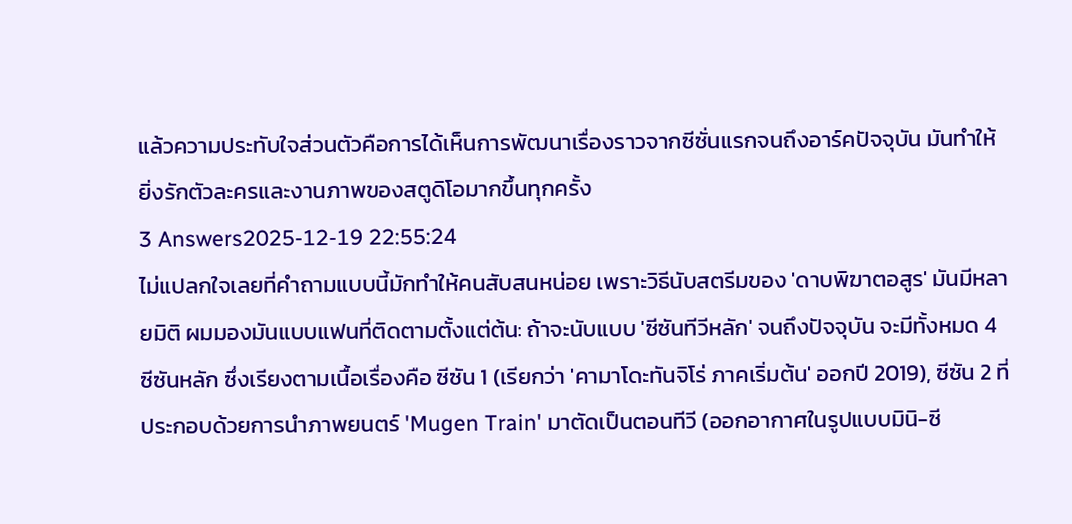แล้วความประทับใจส่วนตัวคือการได้เห็นการพัฒนาเรื่องราวจากซีซั่นแรกจนถึงอาร์คปัจจุบัน มันทำให้ยิ่งรักตัวละครและงานภาพของสตูดิโอมากขึ้นทุกครั้ง
3 Answers2025-12-19 22:55:24
ไม่แปลกใจเลยที่คำถามแบบนี้มักทำให้คนสับสนหน่อย เพราะวิธีนับสตรีมของ 'ดาบพิฆาตอสูร' มันมีหลายมิติ ผมมองมันแบบแฟนที่ติดตามตั้งแต่ต้น: ถ้าจะนับแบบ 'ซีซันทีวีหลัก' จนถึงปัจจุบัน จะมีทั้งหมด 4 ซีซันหลัก ซึ่งเรียงตามเนื้อเรื่องคือ ซีซัน 1 (เรียกว่า 'คามาโดะทันจิโร่ ภาคเริ่มต้น' ออกปี 2019), ซีซัน 2 ที่ประกอบด้วยการนำภาพยนตร์ 'Mugen Train' มาตัดเป็นตอนทีวี (ออกอากาศในรูปแบบมินิ-ซี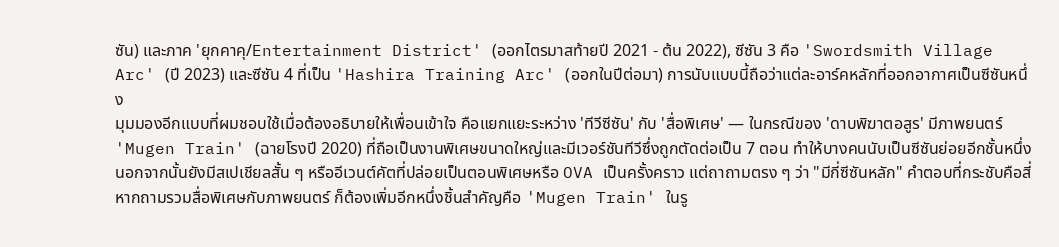ซัน) และภาค 'ยุกคาคุ/Entertainment District' (ออกไตรมาสท้ายปี 2021 - ต้น 2022), ซีซัน 3 คือ 'Swordsmith Village Arc' (ปี 2023) และซีซัน 4 ที่เป็น 'Hashira Training Arc' (ออกในปีต่อมา) การนับแบบนี้ถือว่าแต่ละอาร์คหลักที่ออกอากาศเป็นซีซันหนึ่ง
มุมมองอีกแบบที่ผมชอบใช้เมื่อต้องอธิบายให้เพื่อนเข้าใจ คือแยกแยะระหว่าง 'ทีวีซีซัน' กับ 'สื่อพิเศษ' — ในกรณีของ 'ดาบพิฆาตอสูร' มีภาพยนตร์ 'Mugen Train' (ฉายโรงปี 2020) ที่ถือเป็นงานพิเศษขนาดใหญ่และมีเวอร์ชันทีวีซึ่งถูกตัดต่อเป็น 7 ตอน ทำให้บางคนนับเป็นซีซันย่อยอีกชั้นหนึ่ง นอกจากนั้นยังมีสเปเชียลสั้น ๆ หรืออีเวนต์คัตที่ปล่อยเป็นตอนพิเศษหรือ OVA เป็นครั้งคราว แต่ถาถามตรง ๆ ว่า "มีกี่ซีซันหลัก" คำตอบที่กระชับคือสี่ หากถามรวมสื่อพิเศษกับภาพยนตร์ ก็ต้องเพิ่มอีกหนึ่งชิ้นสำคัญคือ 'Mugen Train' ในรู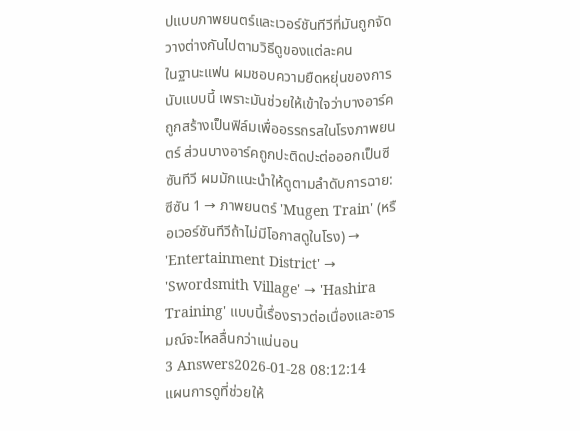ปแบบภาพยนตร์และเวอร์ชันทีวีที่มันถูกจัดวางต่างกันไปตามวิธีดูของแต่ละคน
ในฐานะแฟน ผมชอบความยืดหยุ่นของการนับแบบนี้ เพราะมันช่วยให้เข้าใจว่าบางอาร์คถูกสร้างเป็นฟิล์มเพื่ออรรถรสในโรงภาพยนตร์ ส่วนบางอาร์คถูกปะติดปะต่อออกเป็นซีซันทีวี ผมมักแนะนำให้ดูตามลำดับการฉาย: ซีซัน 1 → ภาพยนตร์ 'Mugen Train' (หรือเวอร์ชันทีวีถ้าไม่มีโอกาสดูในโรง) → 'Entertainment District' → 'Swordsmith Village' → 'Hashira Training' แบบนี้เรื่องราวต่อเนื่องและอารมณ์จะไหลลื่นกว่าแน่นอน
3 Answers2026-01-28 08:12:14
แผนการดูที่ช่วยให้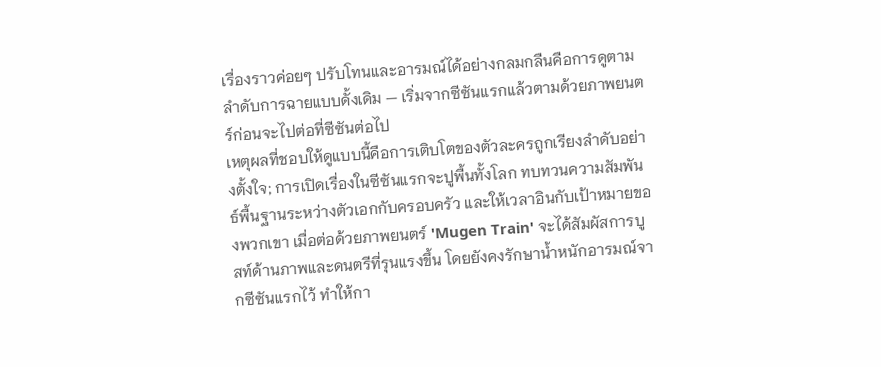เรื่องราวค่อยๆ ปรับโทนและอารมณ์ได้อย่างกลมกลืนคือการดูตามลำดับการฉายแบบดั้งเดิม — เริ่มจากซีซันแรกแล้วตามด้วยภาพยนตร์ก่อนจะไปต่อที่ซีซันต่อไป
เหตุผลที่ชอบให้ดูแบบนี้คือการเติบโตของตัวละครถูกเรียงลำดับอย่างตั้งใจ; การเปิดเรื่องในซีซันแรกจะปูพื้นทั้งโลก ทบทวนความสัมพันธ์พื้นฐานระหว่างตัวเอกกับครอบครัว และให้เวลาอินกับเป้าหมายของพวกเขา เมื่อต่อด้วยภาพยนตร์ 'Mugen Train' จะได้สัมผัสการบูสท์ด้านภาพและดนตรีที่รุนแรงขึ้น โดยยังคงรักษาน้ำหนักอารมณ์จากซีซันแรกไว้ ทำให้กา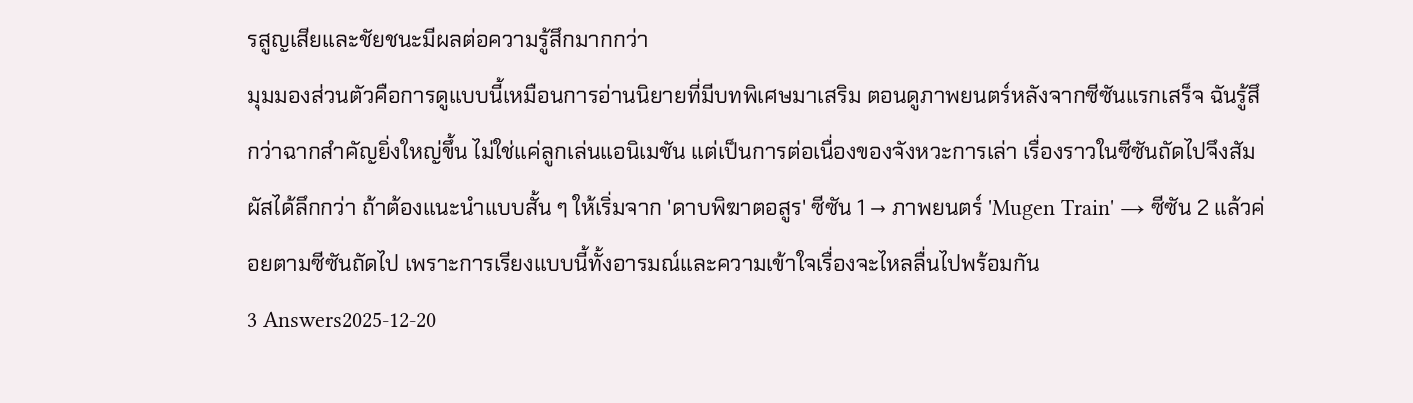รสูญเสียและชัยชนะมีผลต่อความรู้สึกมากกว่า
มุมมองส่วนตัวคือการดูแบบนี้เหมือนการอ่านนิยายที่มีบทพิเศษมาเสริม ตอนดูภาพยนตร์หลังจากซีซันแรกเสร็จ ฉันรู้สึกว่าฉากสำคัญยิ่งใหญ่ขึ้น ไม่ใช่แค่ลูกเล่นแอนิเมชัน แต่เป็นการต่อเนื่องของจังหวะการเล่า เรื่องราวในซีซันถัดไปจึงสัมผัสได้ลึกกว่า ถ้าต้องแนะนำแบบสั้น ๆ ให้เริ่มจาก 'ดาบพิฆาตอสูร' ซีซัน 1 → ภาพยนตร์ 'Mugen Train' → ซีซัน 2 แล้วค่อยตามซีซันถัดไป เพราะการเรียงแบบนี้ทั้งอารมณ์และความเข้าใจเรื่องจะไหลลื่นไปพร้อมกัน
3 Answers2025-12-20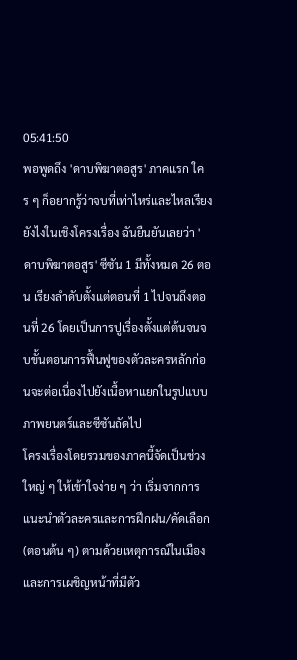05:41:50
พอพูดถึง 'ดาบพิฆาตอสูร' ภาคแรก ใคร ๆ ก็อยากรู้ว่าจบที่เท่าไหร่และไหลเรียงยังไงในเชิงโครงเรื่อง ฉันยืนยันเลยว่า 'ดาบพิฆาตอสูร' ซีซัน 1 มีทั้งหมด 26 ตอน เรียงลำดับตั้งแต่ตอนที่ 1 ไปจนถึงตอนที่ 26 โดยเป็นการปูเรื่องตั้งแต่ต้นจนจบขั้นตอนการฟื้นฟูของตัวละครหลักก่อนจะต่อเนื่องไปยังเนื้อหาแยกในรูปแบบภาพยนตร์และซีซันถัดไป
โครงเรื่องโดยรวมของภาคนี้จัดเป็นช่วงใหญ่ ๆ ให้เข้าใจง่าย ๆ ว่า เริ่มจากการแนะนำตัวละครและการฝึกฝน/คัดเลือก (ตอนต้น ๆ) ตามด้วยเหตุการณ์ในเมืองและการเผชิญหน้าที่มีตัว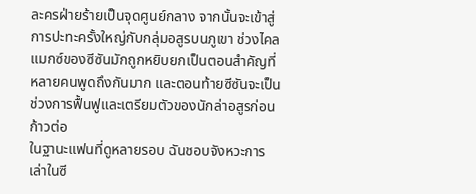ละครฝ่ายร้ายเป็นจุดศูนย์กลาง จากนั้นจะเข้าสู่การปะทะครั้งใหญ่กับกลุ่มอสูรบนภูเขา ช่วงไคลแมกซ์ของซีซันมักถูกหยิบยกเป็นตอนสำคัญที่หลายคนพูดถึงกันมาก และตอนท้ายซีซันจะเป็นช่วงการฟื้นฟูและเตรียมตัวของนักล่าอสูรก่อนก้าวต่อ
ในฐานะแฟนที่ดูหลายรอบ ฉันชอบจังหวะการเล่าในซี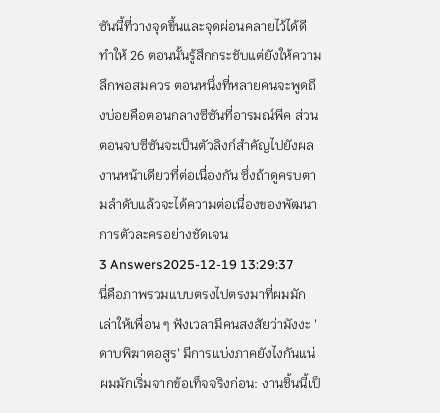ซันนี้ที่วางจุดขึ้นและจุดผ่อนคลายไว้ได้ดี ทำให้ 26 ตอนนั้นรู้สึกกระชับแต่ยังให้ความลึกพอสมควร ตอนหนึ่งที่หลายคนจะพูดถึงบ่อยคือตอนกลางซีซันที่อารมณ์พีค ส่วนตอนจบซีซันจะเป็นตัวลิงก์สำคัญไปยังผลงานหน้าเดียวที่ต่อเนื่องกัน ซึ่งถ้าดูครบตามลำดับแล้วจะได้ความต่อเนื่องของพัฒนาการตัวละครอย่างชัดเจน
3 Answers2025-12-19 13:29:37
นี่คือภาพรวมแบบตรงไปตรงมาที่ผมมักเล่าให้เพื่อน ๆ ฟังเวลามีคนสงสัยว่ามังงะ 'ดาบพิฆาตอสูร' มีการแบ่งภาคยังไงกันแน่
ผมมักเริ่มจากข้อเท็จจริงก่อน: งานชิ้นนี้เป็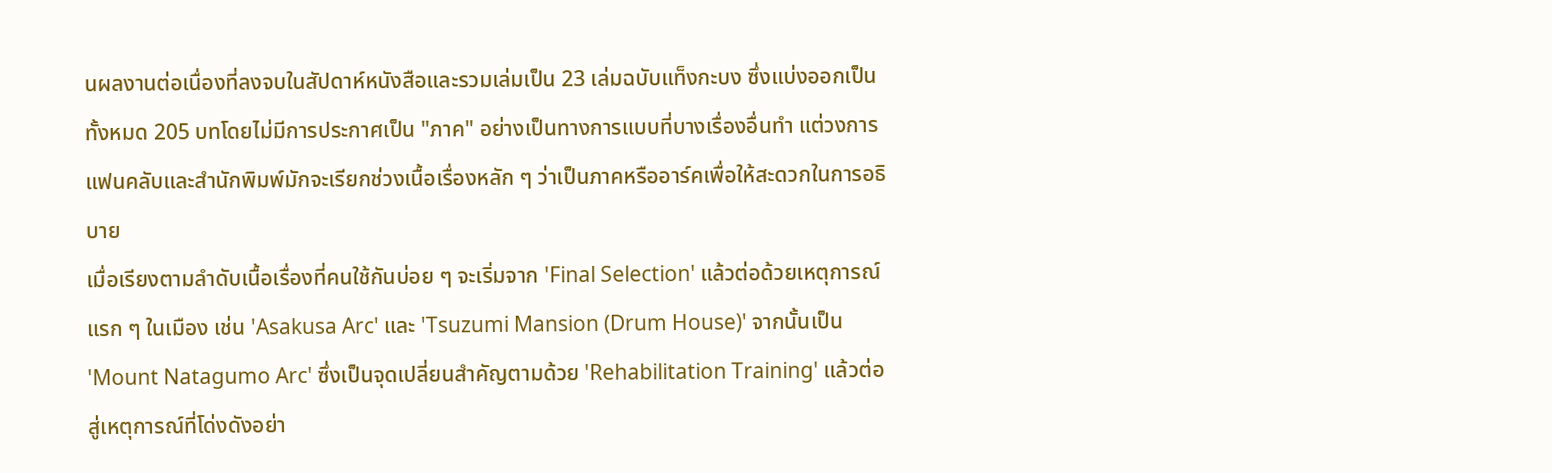นผลงานต่อเนื่องที่ลงจบในสัปดาห์หนังสือและรวมเล่มเป็น 23 เล่มฉบับแท็งกะบง ซึ่งแบ่งออกเป็นทั้งหมด 205 บทโดยไม่มีการประกาศเป็น "ภาค" อย่างเป็นทางการแบบที่บางเรื่องอื่นทำ แต่วงการแฟนคลับและสำนักพิมพ์มักจะเรียกช่วงเนื้อเรื่องหลัก ๆ ว่าเป็นภาคหรืออาร์คเพื่อให้สะดวกในการอธิบาย
เมื่อเรียงตามลำดับเนื้อเรื่องที่คนใช้กันบ่อย ๆ จะเริ่มจาก 'Final Selection' แล้วต่อด้วยเหตุการณ์แรก ๆ ในเมือง เช่น 'Asakusa Arc' และ 'Tsuzumi Mansion (Drum House)' จากนั้นเป็น 'Mount Natagumo Arc' ซึ่งเป็นจุดเปลี่ยนสำคัญตามด้วย 'Rehabilitation Training' แล้วต่อสู่เหตุการณ์ที่โด่งดังอย่า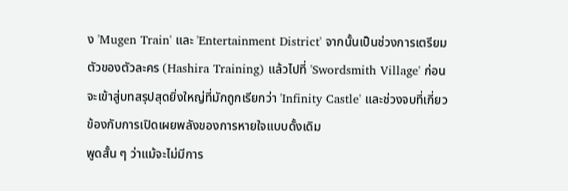ง 'Mugen Train' และ 'Entertainment District' จากนั้นเป็นช่วงการเตรียมตัวของตัวละคร (Hashira Training) แล้วไปที่ 'Swordsmith Village' ก่อนจะเข้าสู่บทสรุปสุดยิ่งใหญ่ที่มักถูกเรียกว่า 'Infinity Castle' และช่วงจบที่เกี่ยวข้องกับการเปิดเผยพลังของการหายใจแบบดั้งเดิม
พูดสั้น ๆ ว่าแม้จะไม่มีการ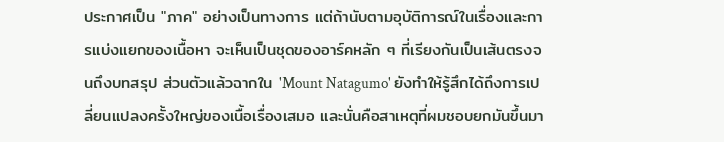ประกาศเป็น "ภาค" อย่างเป็นทางการ แต่ถ้านับตามอุบัติการณ์ในเรื่องและการแบ่งแยกของเนื้อหา จะเห็นเป็นชุดของอาร์คหลัก ๆ ที่เรียงกันเป็นเส้นตรงจนถึงบทสรุป ส่วนตัวแล้วฉากใน 'Mount Natagumo' ยังทำให้รู้สึกได้ถึงการเปลี่ยนแปลงครั้งใหญ่ของเนื้อเรื่องเสมอ และนั่นคือสาเหตุที่ผมชอบยกมันขึ้นมา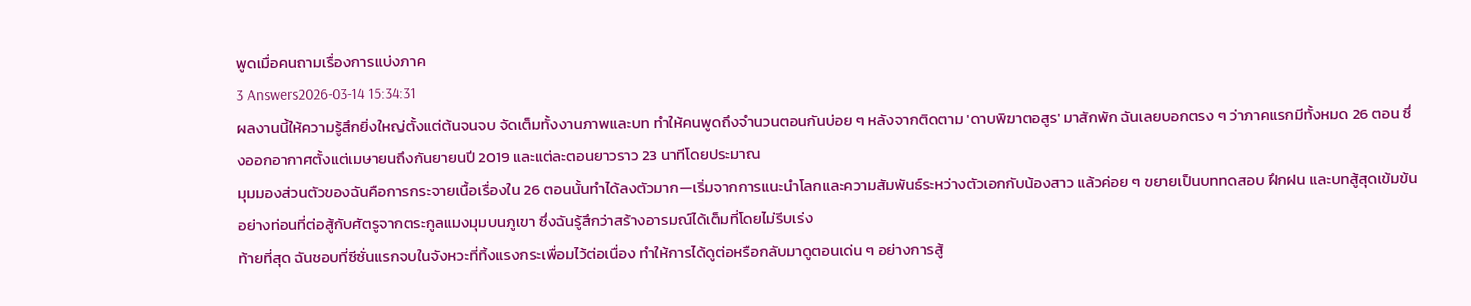พูดเมื่อคนถามเรื่องการแบ่งภาค
3 Answers2026-03-14 15:34:31
ผลงานนี้ให้ความรู้สึกยิ่งใหญ่ตั้งแต่ต้นจนจบ จัดเต็มทั้งงานภาพและบท ทำให้คนพูดถึงจำนวนตอนกันบ่อย ๆ หลังจากติดตาม 'ดาบพิฆาตอสูร' มาสักพัก ฉันเลยบอกตรง ๆ ว่าภาคแรกมีทั้งหมด 26 ตอน ซึ่งออกอากาศตั้งแต่เมษายนถึงกันยายนปี 2019 และแต่ละตอนยาวราว 23 นาทีโดยประมาณ
มุมมองส่วนตัวของฉันคือการกระจายเนื้อเรื่องใน 26 ตอนนั้นทำได้ลงตัวมาก—เริ่มจากการแนะนำโลกและความสัมพันธ์ระหว่างตัวเอกกับน้องสาว แล้วค่อย ๆ ขยายเป็นบททดสอบ ฝึกฝน และบทสู้สุดเข้มข้นอย่างท่อนที่ต่อสู้กับศัตรูจากตระกูลแมงมุมบนภูเขา ซึ่งฉันรู้สึกว่าสร้างอารมณ์ได้เต็มที่โดยไม่รีบเร่ง
ท้ายที่สุด ฉันชอบที่ซีซั่นแรกจบในจังหวะที่ทิ้งแรงกระเพื่อมไว้ต่อเนื่อง ทำให้การได้ดูต่อหรือกลับมาดูตอนเด่น ๆ อย่างการสู้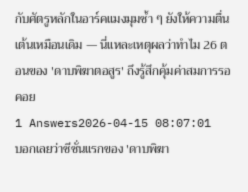กับศัตรูหลักในอาร์คแมงมุมซ้ำ ๆ ยังให้ความตื่นเต้นเหมือนเดิม — นี่แหละเหตุผลว่าทำไม 26 ตอนของ 'ดาบพิฆาตอสูร' ถึงรู้สึกคุ้มค่าสมการรอคอย
1 Answers2026-04-15 08:07:01
บอกเลยว่าซีซั่นแรกของ 'ดาบพิฆา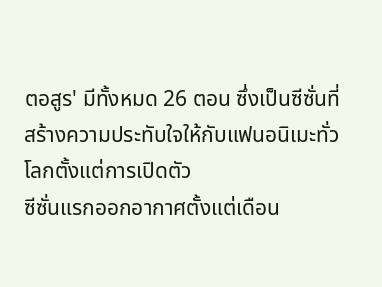ตอสูร' มีทั้งหมด 26 ตอน ซึ่งเป็นซีซั่นที่สร้างความประทับใจให้กับแฟนอนิเมะทั่วโลกตั้งแต่การเปิดตัว
ซีซั่นแรกออกอากาศตั้งแต่เดือน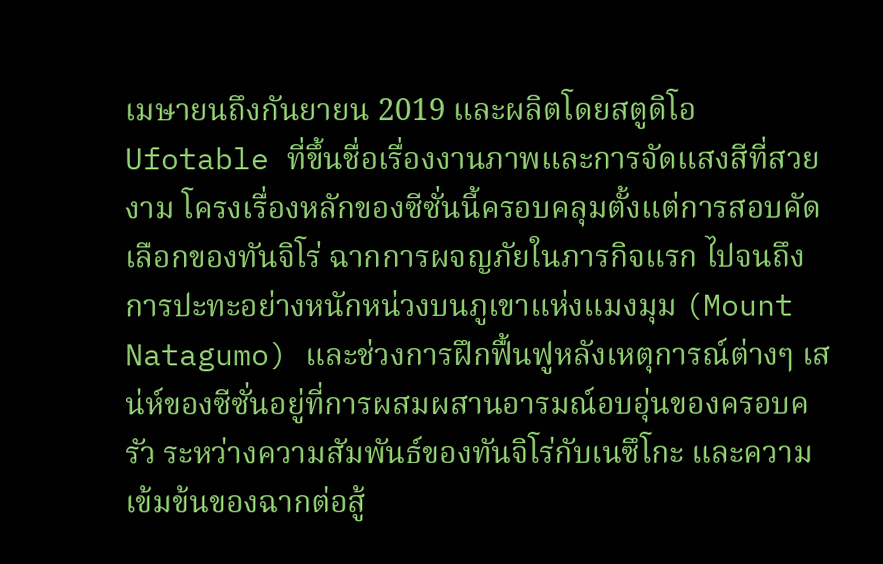เมษายนถึงกันยายน 2019 และผลิตโดยสตูดิโอ Ufotable ที่ขึ้นชื่อเรื่องงานภาพและการจัดแสงสีที่สวยงาม โครงเรื่องหลักของซีซั่นนี้ครอบคลุมตั้งแต่การสอบคัดเลือกของทันจิโร่ ฉากการผจญภัยในภารกิจแรก ไปจนถึงการปะทะอย่างหนักหน่วงบนภูเขาแห่งแมงมุม (Mount Natagumo) และช่วงการฝึกฟื้นฟูหลังเหตุการณ์ต่างๆ เสน่ห์ของซีซั่นอยู่ที่การผสมผสานอารมณ์อบอุ่นของครอบครัว ระหว่างความสัมพันธ์ของทันจิโร่กับเนซึโกะ และความเข้มข้นของฉากต่อสู้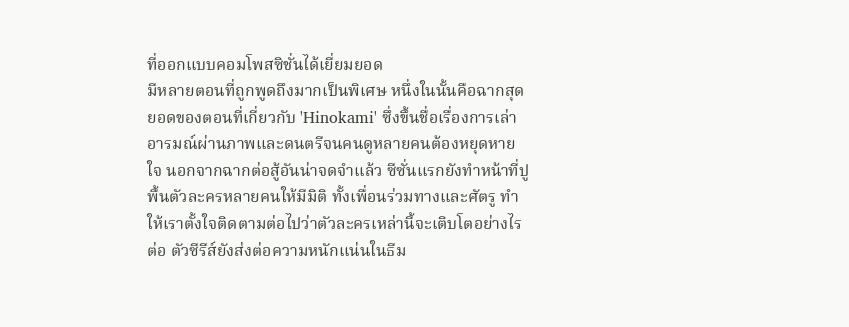ที่ออกแบบคอมโพสซิชั่นได้เยี่ยมยอด
มีหลายตอนที่ถูกพูดถึงมากเป็นพิเศษ หนึ่งในนั้นคือฉากสุดยอดของตอนที่เกี่ยวกับ 'Hinokami' ซึ่งขึ้นชื่อเรื่องการเล่าอารมณ์ผ่านภาพและดนตรีจนคนดูหลายคนต้องหยุดหายใจ นอกจากฉากต่อสู้อันน่าจดจำแล้ว ซีซั่นแรกยังทำหน้าที่ปูพื้นตัวละครหลายคนให้มีมิติ ทั้งเพื่อนร่วมทางและศัตรู ทำให้เราตั้งใจติดตามต่อไปว่าตัวละครเหล่านี้จะเติบโตอย่างไรต่อ ตัวซีรีส์ยังส่งต่อความหนักแน่นในธีม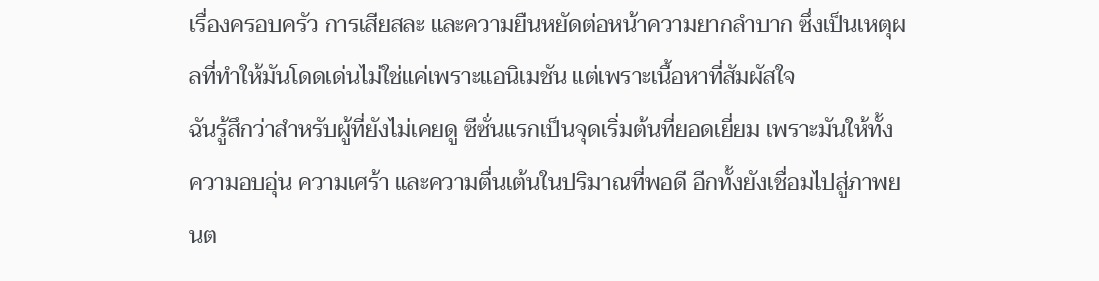เรื่องครอบครัว การเสียสละ และความยืนหยัดต่อหน้าความยากลำบาก ซึ่งเป็นเหตุผลที่ทำให้มันโดดเด่นไม่ใช่แค่เพราะแอนิเมชัน แต่เพราะเนื้อหาที่สัมผัสใจ
ฉันรู้สึกว่าสำหรับผู้ที่ยังไม่เคยดู ซีซั่นแรกเป็นจุดเริ่มต้นที่ยอดเยี่ยม เพราะมันให้ทั้งความอบอุ่น ความเศร้า และความตื่นเต้นในปริมาณที่พอดี อีกทั้งยังเชื่อมไปสู่ภาพยนต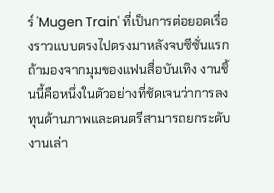ร์ 'Mugen Train' ที่เป็นการต่อยอดเรื่องราวแบบตรงไปตรงมาหลังจบซีซั่นแรก ถ้ามองจากมุมของแฟนสื่อบันเทิง งานชิ้นนี้คือหนึ่งในตัวอย่างที่ชัดเจนว่าการลงทุนด้านภาพและดนตรีสามารถยกระดับงานเล่า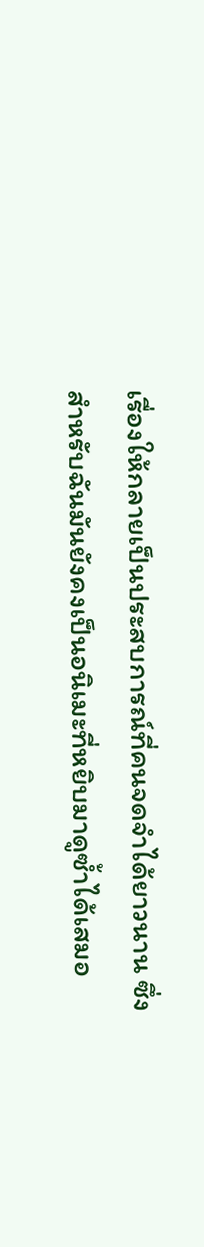เรื่องให้กลายเป็นประสบการณ์ที่คนจดจำได้ยาวนาน ซึ่งสำหรับฉันมันยังคงเป็นอนิเมะที่หยิบมาดูซ้ำได้เสมอ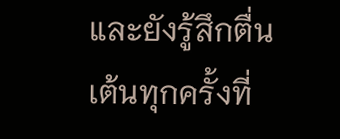และยังรู้สึกตื่นเต้นทุกครั้งที่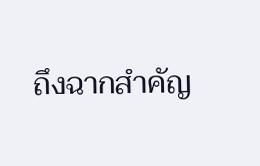ถึงฉากสำคัญ